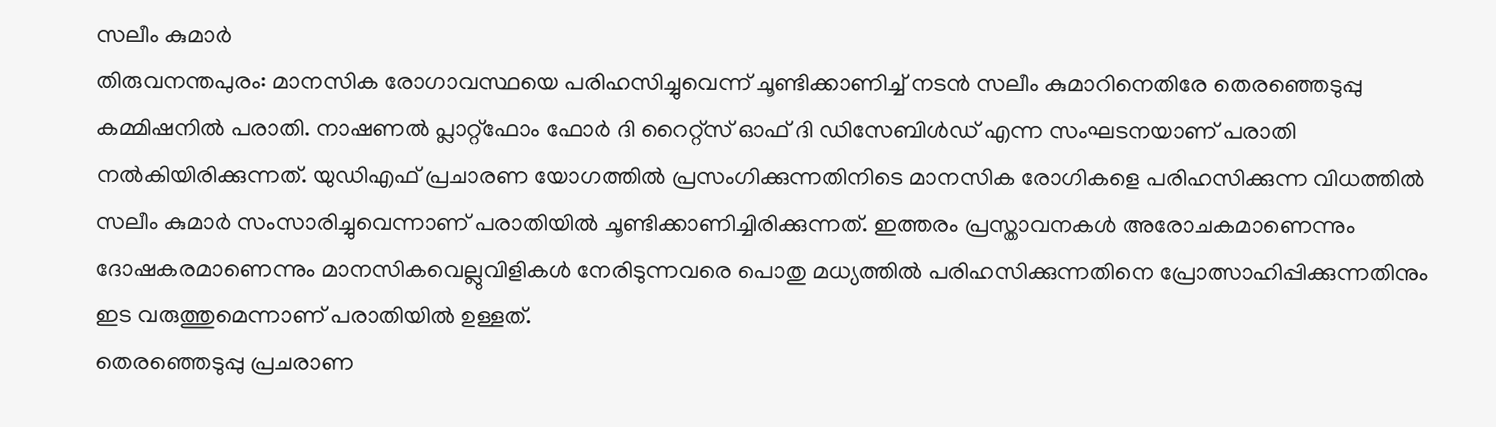സലീം കുമാർ
തിരുവനന്തപുരം: മാനസിക രോഗാവസ്ഥയെ പരിഹസിച്ചുവെന്ന് ചൂണ്ടിക്കാണിച്ച് നടൻ സലീം കുമാറിനെതിരേ തെരഞ്ഞെടുപ്പു കമ്മിഷനിൽ പരാതി. നാഷണൽ പ്ലാറ്റ്ഫോം ഫോർ ദി റൈറ്റ്സ് ഓഫ് ദി ഡിസേബിൾഡ് എന്ന സംഘടനയാണ് പരാതി നൽകിയിരിക്കുന്നത്. യുഡിഎഫ് പ്രചാരണ യോഗത്തിൽ പ്രസംഗിക്കുന്നതിനിടെ മാനസിക രോഗികളെ പരിഹസിക്കുന്ന വിധത്തിൽ സലീം കുമാർ സംസാരിച്ചുവെന്നാണ് പരാതിയിൽ ചൂണ്ടിക്കാണിച്ചിരിക്കുന്നത്. ഇത്തരം പ്രസ്താവനകൾ അരോചകമാണെന്നും ദോഷകരമാണെന്നും മാനസികവെല്ലുവിളികൾ നേരിടുന്നവരെ പൊതു മധ്യത്തിൽ പരിഹസിക്കുന്നതിനെ പ്രോത്സാഹിപ്പിക്കുന്നതിനും ഇട വരുത്തുമെന്നാണ് പരാതിയിൽ ഉള്ളത്.
തെരഞ്ഞെടുപ്പു പ്രചരാണ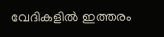വേദികളിൽ ഇത്തരം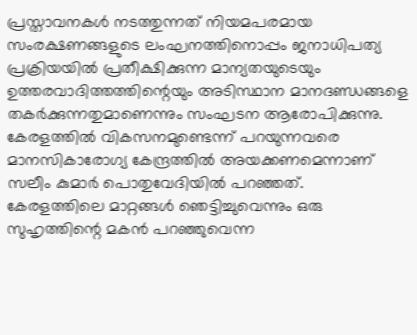പ്രസ്താവനകൾ നടത്തുന്നത് നിയമപരമായ സംരക്ഷണങ്ങളുടെ ലംഘനത്തിനൊപ്പം ജനാധിപത്യ പ്രക്രിയയിൽ പ്രതീക്ഷിക്കുന്ന മാന്യതയുടെയും ഉത്തരവാദിത്തത്തിന്റെയും അടിസ്ഥാന മാനദണ്ഡങ്ങളെ തകർക്കുന്നതുമാണെന്നും സംഘടന ആരോപിക്കുന്നു.
കേരളത്തിൽ വികസനമുണ്ടെന്ന് പറയുന്നവരെ മാനസികാരോഗ്യ കേന്ദ്രത്തിൽ അയക്കണമെന്നാണ് സലീം കുമാർ പൊതുവേദിയിൽ പറഞ്ഞത്.
കേരളത്തിലെ മാറ്റങ്ങൾ ഞെട്ടിച്ചുവെന്നും ഒരു സുഹൃത്തിന്റെ മകൻ പറഞ്ഞുവെന്ന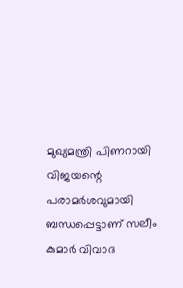മുഖ്യമന്ത്രി പിണറായി വിജയന്റെ പരാമർശവുമായി ബന്ധപ്പെട്ടാണ് സലീം കുമാർ വിവാദ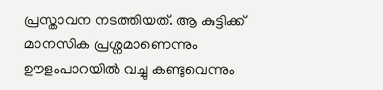പ്രസ്താവന നടത്തിയത്. ആ കുട്ടിക്ക് മാനസിക പ്രശ്നമാണെന്നും ഊളംപാറയിൽ വച്ചു കണ്ടുവെന്നും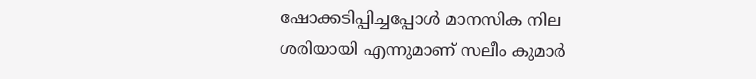ഷോക്കടിപ്പിച്ചപ്പോൾ മാനസിക നില ശരിയായി എന്നുമാണ് സലീം കുമാർ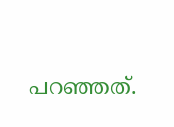പറഞ്ഞത്.